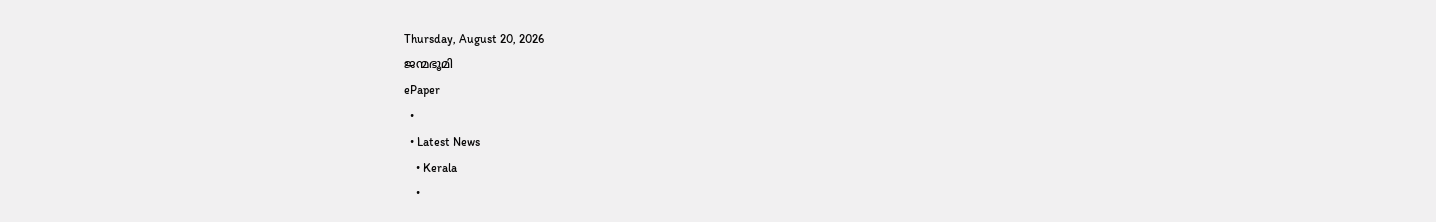Thursday, August 20, 2026
ജന്മഭൂമി
ePaper
  •
  • Latest News
    • Kerala
    •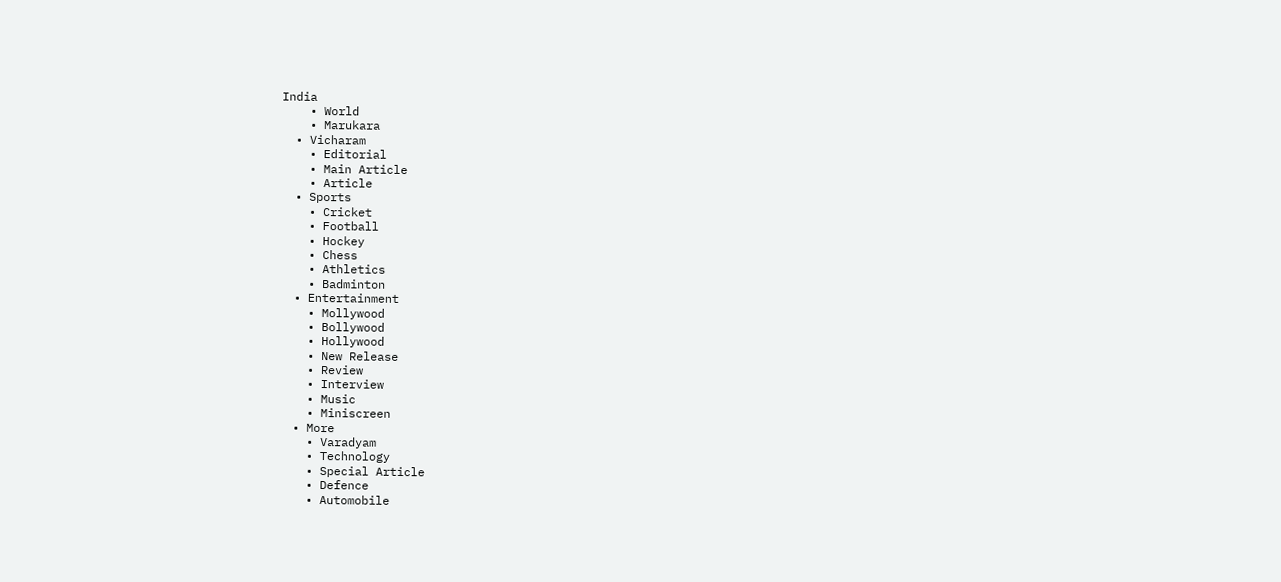India
    • World
    • Marukara
  • Vicharam
    • Editorial
    • Main Article
    • Article
  • Sports
    • Cricket
    • Football
    • Hockey
    • Chess
    • Athletics
    • Badminton
  • Entertainment
    • Mollywood
    • Bollywood
    • Hollywood
    • New Release
    • Review
    • Interview
    • Music
    • Miniscreen
  • More
    • Varadyam
    • Technology
    • Special Article
    • Defence
    • Automobile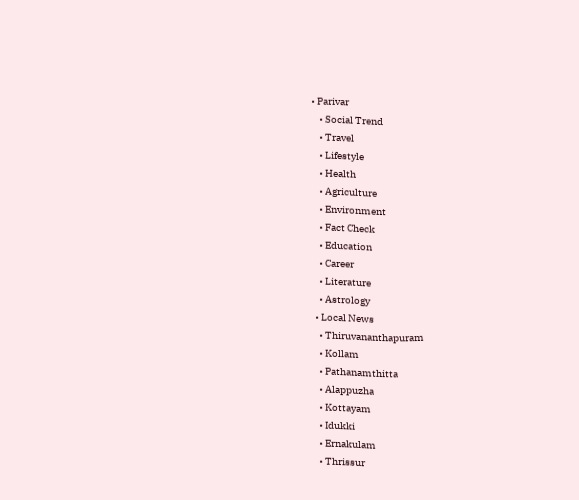• Parivar
    • Social Trend
    • Travel
    • Lifestyle
    • Health
    • Agriculture
    • Environment
    • Fact Check
    • Education
    • Career
    • Literature
    • Astrology
  • Local News
    • Thiruvananthapuram
    • Kollam
    • Pathanamthitta
    • Alappuzha
    • Kottayam
    • Idukki
    • Ernakulam
    • Thrissur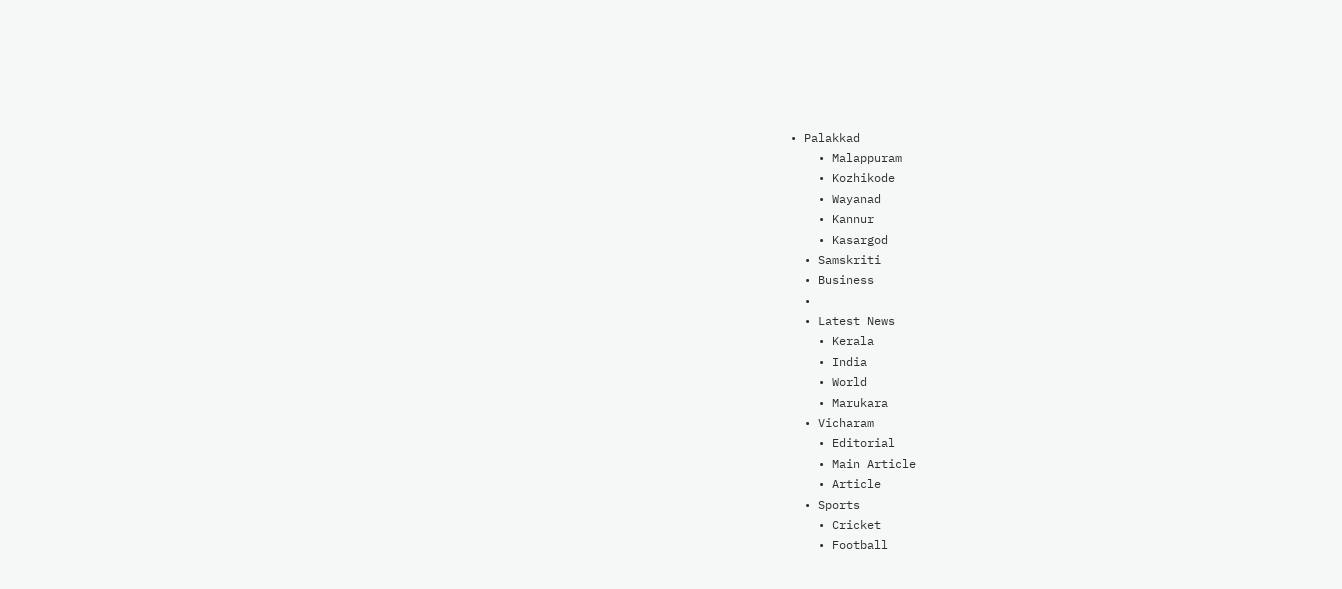• Palakkad
    • Malappuram
    • Kozhikode
    • Wayanad
    • Kannur
    • Kasargod
  • Samskriti
  • Business
  •
  • Latest News
    • Kerala
    • India
    • World
    • Marukara
  • Vicharam
    • Editorial
    • Main Article
    • Article
  • Sports
    • Cricket
    • Football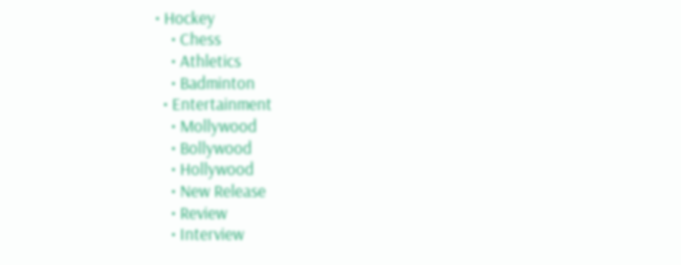• Hockey
    • Chess
    • Athletics
    • Badminton
  • Entertainment
    • Mollywood
    • Bollywood
    • Hollywood
    • New Release
    • Review
    • Interview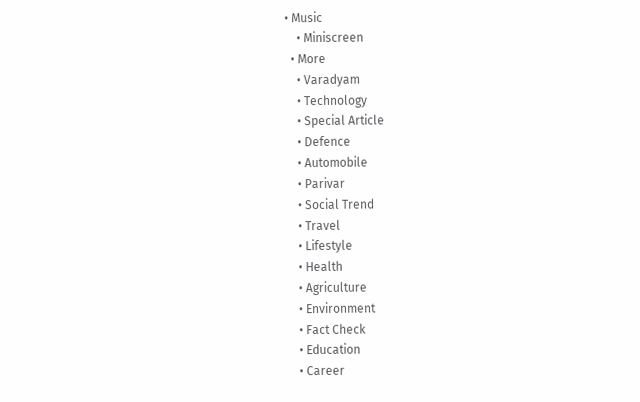• Music
    • Miniscreen
  • More
    • Varadyam
    • Technology
    • Special Article
    • Defence
    • Automobile
    • Parivar
    • Social Trend
    • Travel
    • Lifestyle
    • Health
    • Agriculture
    • Environment
    • Fact Check
    • Education
    • Career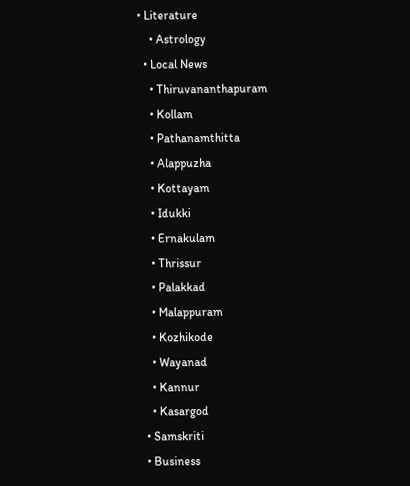• Literature
    • Astrology
  • Local News
    • Thiruvananthapuram
    • Kollam
    • Pathanamthitta
    • Alappuzha
    • Kottayam
    • Idukki
    • Ernakulam
    • Thrissur
    • Palakkad
    • Malappuram
    • Kozhikode
    • Wayanad
    • Kannur
    • Kasargod
  • Samskriti
  • Business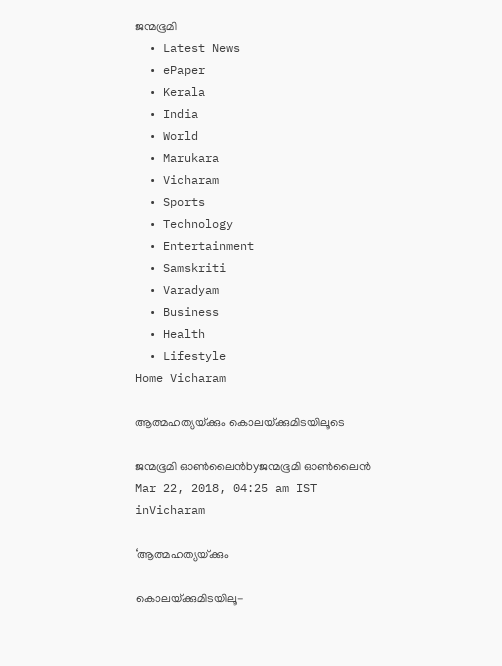ജന്മഭൂമി
  • Latest News
  • ePaper
  • Kerala
  • India
  • World
  • Marukara
  • Vicharam
  • Sports
  • Technology
  • Entertainment
  • Samskriti
  • Varadyam
  • Business
  • Health
  • Lifestyle
Home Vicharam

ആത്മഹത്യയ്‌ക്കും കൊലയ്‌ക്കുമിടയിലൂടെ

ജന്മഭൂമി ഓണ്‍ലൈന്‍byജന്മഭൂമി ഓണ്‍ലൈന്‍
Mar 22, 2018, 04:25 am IST
inVicharam

‘ആത്മഹത്യയ്‌ക്കും

കൊലയ്‌ക്കുമിടയിലൂ-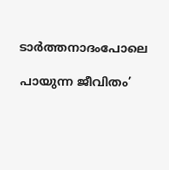ടാര്‍ത്തനാദംപോലെ

പായുന്ന ജീവിതം’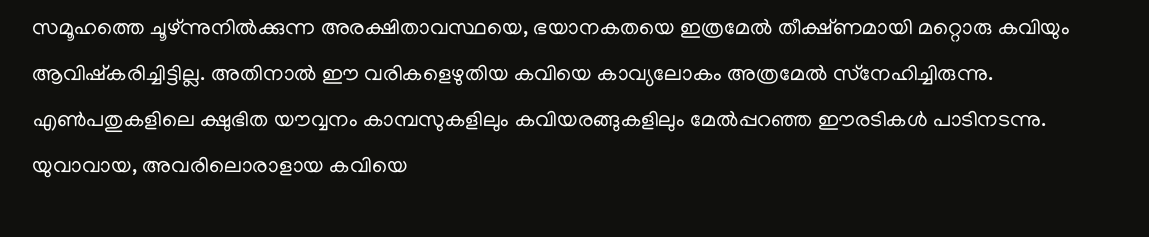സമൂഹത്തെ ചൂഴ്ന്നുനില്‍ക്കുന്ന അരക്ഷിതാവസ്ഥയെ, ഭയാനകതയെ ഇത്രമേല്‍ തീക്ഷ്ണമായി മറ്റൊരു കവിയും ആവിഷ്‌കരിച്ചിട്ടില്ല. അതിനാല്‍ ഈ വരികളെഴുതിയ കവിയെ കാവ്യലോകം അത്രമേല്‍ സ്‌നേഹിച്ചിരുന്നു. എണ്‍പതുകളിലെ ക്ഷുഭിത യൗവ്വനം കാമ്പസുകളിലും കവിയരങ്ങുകളിലും മേല്‍പ്പറഞ്ഞ ഈരടികള്‍ പാടിനടന്നു. യുവാവായ, അവരിലൊരാളായ കവിയെ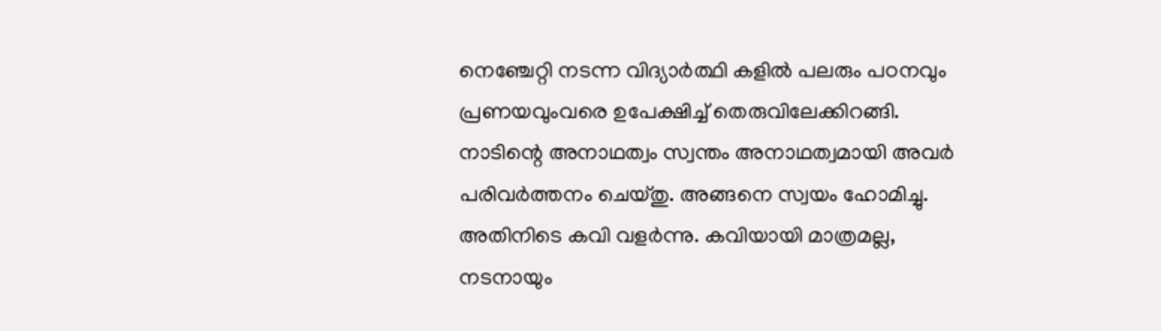നെഞ്ചേറ്റി നടന്ന വിദ്യാര്‍ത്ഥി കളില്‍ പലരും പഠനവും പ്രണയവുംവരെ ഉപേക്ഷിച്ച് തെരുവിലേക്കിറങ്ങി. നാടിന്റെ അനാഥത്വം സ്വന്തം അനാഥത്വമായി അവര്‍ പരിവര്‍ത്തനം ചെയ്തു. അങ്ങനെ സ്വയം ഹോമിച്ചു. അതിനിടെ കവി വളര്‍ന്നു. കവിയായി മാത്രമല്ല, നടനായും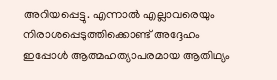അറിയപ്പെട്ടു. എന്നാല്‍ എല്ലാവരെയും നിരാശപ്പെടുത്തിക്കൊണ്ട് അദ്ദേഹം ഇപ്പോള്‍ ആത്മഹത്യാപരമായ ആതിഥ്യം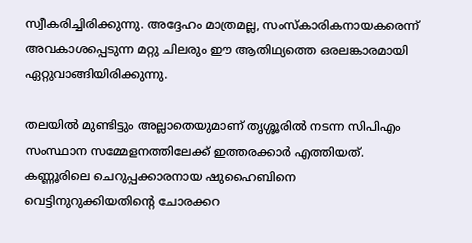സ്വീകരിച്ചിരിക്കുന്നു. അദ്ദേഹം മാത്രമല്ല, സംസ്‌കാരികനായകരെന്ന് അവകാശപ്പെടുന്ന മറ്റു ചിലരും ഈ ആതിഥ്യത്തെ ഒരലങ്കാരമായി ഏറ്റുവാങ്ങിയിരിക്കുന്നു.

തലയില്‍ മുണ്ടിട്ടും അല്ലാതെയുമാണ് തൃശ്ശൂരില്‍ നടന്ന സിപിഎം സംസ്ഥാന സമ്മേളനത്തിലേക്ക് ഇത്തരക്കാര്‍ എത്തിയത്. കണ്ണൂരിലെ ചെറുപ്പക്കാരനായ ഷുഹൈബിനെ വെട്ടിനുറുക്കിയതിന്റെ ചോരക്കറ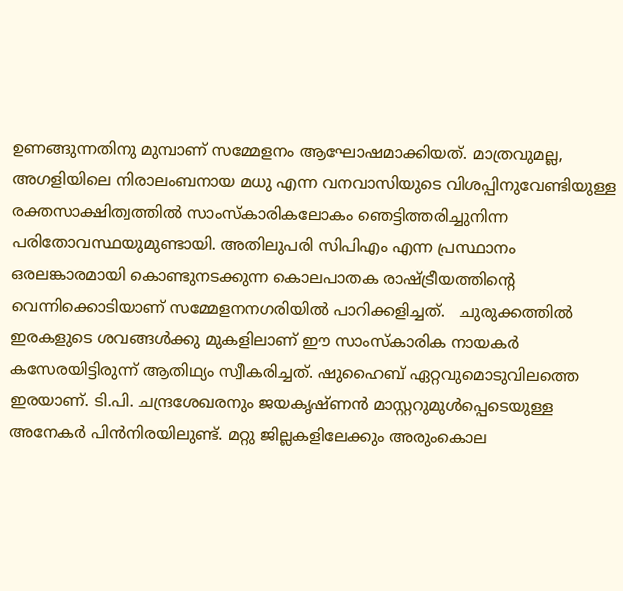ഉണങ്ങുന്നതിനു മുമ്പാണ് സമ്മേളനം ആഘോഷമാക്കിയത്. മാത്രവുമല്ല, അഗളിയിലെ നിരാലംബനായ മധു എന്ന വനവാസിയുടെ വിശപ്പിനുവേണ്ടിയുള്ള രക്തസാക്ഷിത്വത്തില്‍ സാംസ്‌കാരികലോകം ഞെട്ടിത്തരിച്ചുനിന്ന പരിതോവസ്ഥയുമുണ്ടായി. അതിലുപരി സിപിഎം എന്ന പ്രസ്ഥാനം ഒരലങ്കാരമായി കൊണ്ടുനടക്കുന്ന കൊലപാതക രാഷ്‌ട്രീയത്തിന്റെ വെന്നിക്കൊടിയാണ് സമ്മേളനനഗരിയില്‍ പാറിക്കളിച്ചത്.   ചുരുക്കത്തില്‍ ഇരകളുടെ ശവങ്ങള്‍ക്കു മുകളിലാണ് ഈ സാംസ്‌കാരിക നായകര്‍ കസേരയിട്ടിരുന്ന് ആതിഥ്യം സ്വീകരിച്ചത്. ഷുഹൈബ് ഏറ്റവുമൊടുവിലത്തെ ഇരയാണ്. ടി.പി. ചന്ദ്രശേഖരനും ജയകൃഷ്ണന്‍ മാസ്റ്ററുമുള്‍പ്പെടെയുള്ള അനേകര്‍ പിന്‍നിരയിലുണ്ട്. മറ്റു ജില്ലകളിലേക്കും അരുംകൊല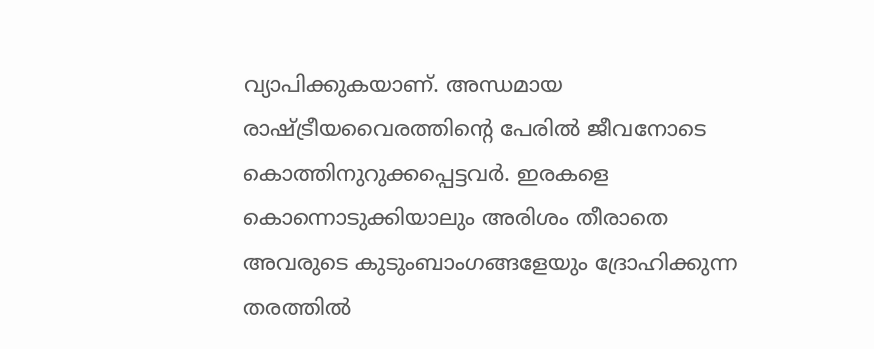വ്യാപിക്കുകയാണ്. അന്ധമായ രാഷ്‌ട്രീയവൈരത്തിന്റെ പേരില്‍ ജീവനോടെ കൊത്തിനുറുക്കപ്പെട്ടവര്‍. ഇരകളെ കൊന്നൊടുക്കിയാലും അരിശം തീരാതെ അവരുടെ കുടുംബാംഗങ്ങളേയും ദ്രോഹിക്കുന്ന തരത്തില്‍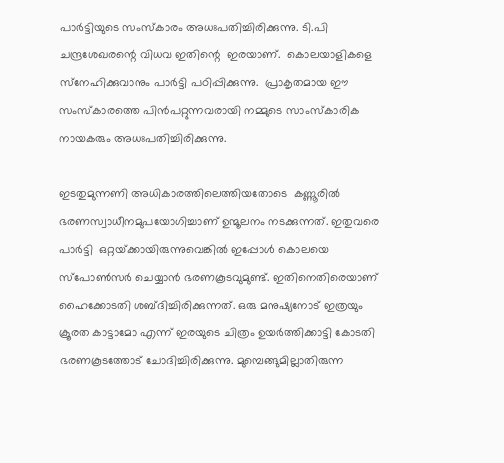പാര്‍ട്ടിയുടെ സംസ്‌കാരം അധഃപതിച്ചിരിക്കുന്നു. ടി.പി ചന്ദ്രശേഖരന്റെ വിധവ ഇതിന്റെ  ഇരയാണ്.  കൊലയാളികളെ സ്‌നേഹിക്കുവാനും പാര്‍ട്ടി പഠിപ്പിക്കുന്നു.  പ്രാകൃതമായ ഈ സംസ്‌കാരത്തെ പിന്‍പറ്റുന്നവരായി നമ്മുടെ സാംസ്‌കാരിക നായകരും അധഃപതിച്ചിരിക്കുന്നു.

ഇടതുമുന്നണി അധികാരത്തിലെത്തിയതോടെ  കണ്ണൂരില്‍ ഭരണസ്വാധീനമുപയോഗിച്ചാണ് ഉന്മൂലനം നടക്കുന്നത്. ഇതുവരെ പാര്‍ട്ടി  ഒറ്റയ്‌ക്കായിരുന്നുവെങ്കില്‍ ഇപ്പോള്‍ കൊലയെ സ്‌പോണ്‍സര്‍ ചെയ്യാന്‍ ഭരണകൂടവുമുണ്ട്. ഇതിനെതിരെയാണ്  ഹൈക്കോടതി ശബ്ദിച്ചിരിക്കുന്നത്. ഒരു മനുഷ്യനോട് ഇത്രയും ക്രൂരത കാട്ടാമോ എന്ന് ഇരയുടെ ചിത്രം ഉയര്‍ത്തിക്കാട്ടി കോടതി ഭരണകൂടത്തോട് ചോദിച്ചിരിക്കുന്നു. മുമ്പെങ്ങുമില്ലാതിരുന്ന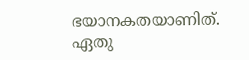ഭയാനകതയാണിത്.  ഏതു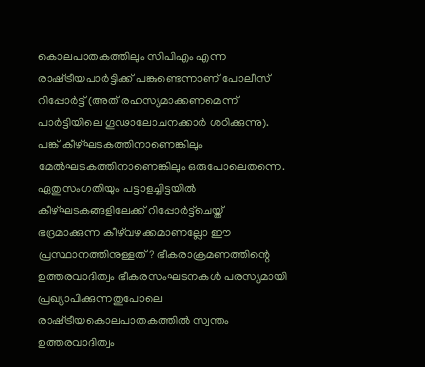കൊലപാതകത്തിലും സിപിഎം എന്ന രാഷ്‌ട്രീയപാര്‍ട്ടിക്ക് പങ്കുണ്ടെന്നാണ് പോലീസ് റിപ്പോര്‍ട്ട് (അത് രഹസ്യമാക്കണമെന്ന് പാര്‍ട്ടിയിലെ ഗൂഢാലോചനക്കാര്‍ ശഠിക്കുന്നു). പങ്ക് കീഴ്ഘടകത്തിനാണെങ്കിലും മേല്‍ഘടകത്തിനാണെങ്കിലും ഒരുപോലെതന്നെ. ഏതുസംഗതിയും പട്ടാളച്ചിട്ടയില്‍ കീഴ്ഘടകങ്ങളിലേക്ക് റിപ്പോര്‍ട്ട്‌ചെയ്ത് ഭദ്രമാക്കുന്ന കീഴ്‌വഴക്കമാണല്ലോ ഈ പ്രസ്ഥാനത്തിനുള്ളത്? ഭീകരാക്രമണത്തിന്റെ ഉത്തരവാദിത്വം ഭീകരസംഘടനകള്‍ പരസ്യമായി പ്രഖ്യാപിക്കുന്നതുപോലെ രാഷ്‌ട്രീയകൊലപാതകത്തില്‍ സ്വന്തം ഉത്തരവാദിത്വം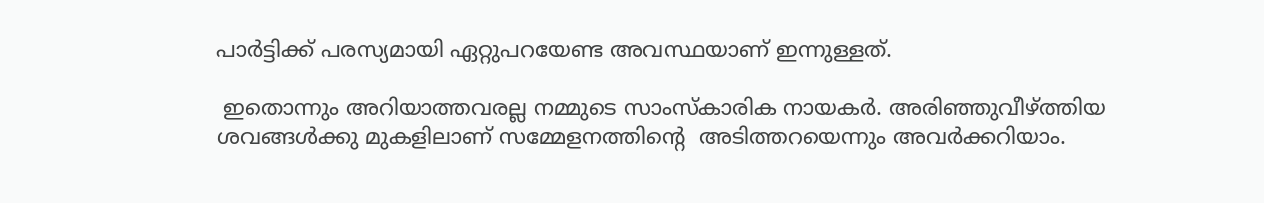പാര്‍ട്ടിക്ക് പരസ്യമായി ഏറ്റുപറയേണ്ട അവസ്ഥയാണ് ഇന്നുള്ളത്.

 ഇതൊന്നും അറിയാത്തവരല്ല നമ്മുടെ സാംസ്‌കാരിക നായകര്‍. അരിഞ്ഞുവീഴ്‌ത്തിയ ശവങ്ങള്‍ക്കു മുകളിലാണ് സമ്മേളനത്തിന്റെ  അടിത്തറയെന്നും അവര്‍ക്കറിയാം.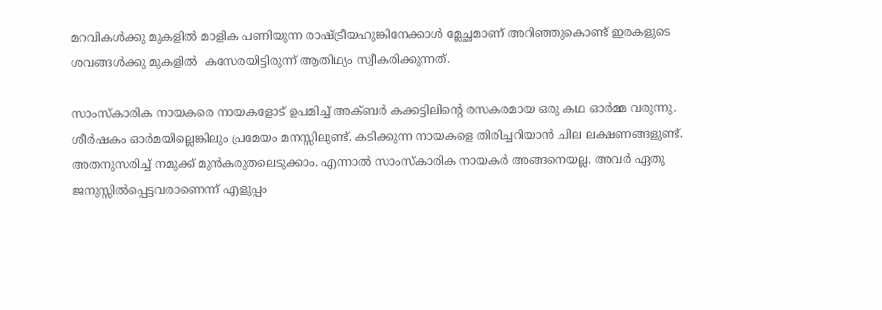മറവികള്‍ക്കു മുകളില്‍ മാളിക പണിയുന്ന രാഷ്‌ട്രീയഹുങ്കിനേക്കാള്‍ മ്ലേച്ഛമാണ് അറിഞ്ഞുകൊണ്ട് ഇരകളുടെ ശവങ്ങള്‍ക്കു മുകളില്‍  കസേരയിട്ടിരുന്ന് ആതിഥ്യം സ്വീകരിക്കുന്നത്.

സാംസ്‌കാരിക നായകരെ നായകളോട് ഉപമിച്ച് അക്ബര്‍ കക്കട്ടിലിന്റെ രസകരമായ ഒരു കഥ ഓര്‍മ്മ വരുന്നു. ശീര്‍ഷകം ഓര്‍മയില്ലെങ്കിലും പ്രമേയം മനസ്സിലുണ്ട്. കടിക്കുന്ന നായകളെ തിരിച്ചറിയാന്‍ ചില ലക്ഷണങ്ങളുണ്ട്. അതനുസരിച്ച് നമുക്ക് മുന്‍കരുതലെടുക്കാം. എന്നാല്‍ സാംസ്‌കാരിക നായകര്‍ അങ്ങനെയല്ല. അവര്‍ ഏതു ജനുസ്സില്‍പ്പെട്ടവരാണെന്ന് എളുപ്പം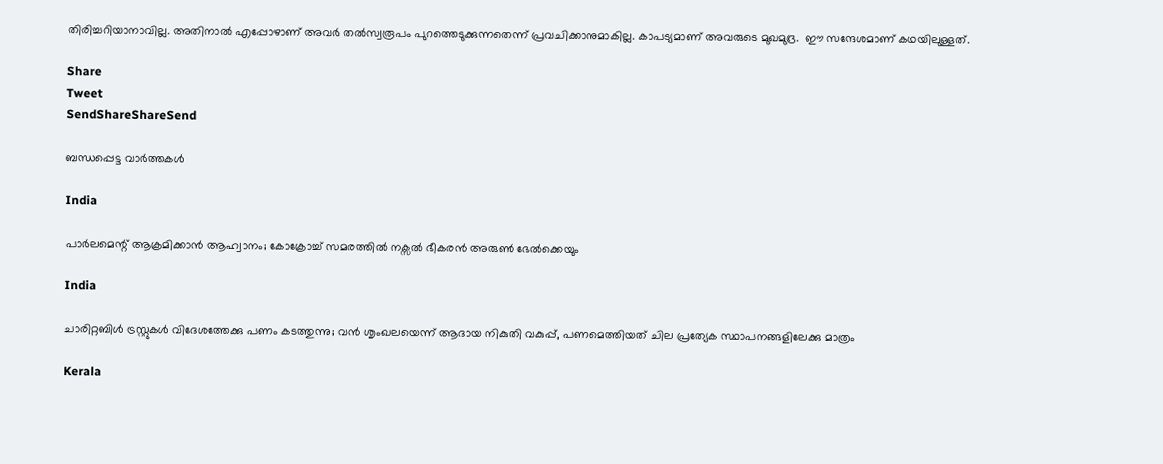തിരിച്ചറിയാനാവില്ല. അതിനാല്‍ എപ്പോഴാണ് അവര്‍ തല്‍സ്വരൂപം പുറത്തെടുക്കുന്നതെന്ന് പ്രവചിക്കാനുമാകില്ല. കാപട്യമാണ് അവരുടെ മുഖമുദ്ര.  ഈ സന്ദേശമാണ് കഥയിലുള്ളത്.

Share
Tweet
SendShareShareSend

ബന്ധപ്പെട്ട വാര്‍ത്തകള്‍

India

പാര്‍ലമെന്റ് ആക്രമിക്കാന്‍ ആഹ്വാനം; കോക്രോച്ച് സമരത്തില്‍ നക്സല്‍ ഭീകരന്‍ അരുണ്‍ ഭേല്‍ക്കെയും

India

ചാരിറ്റബിള്‍ ട്രസ്റ്റുകള്‍ വിദേശത്തേക്കു പണം കടത്തുന്നു; വന്‍ ശൃംഖലയെന്ന് ആദായ നികുതി വകുപ്പ്, പണമെത്തിയത് ചില പ്രത്യേക സ്ഥാപനങ്ങളിലേക്കു മാത്രം

Kerala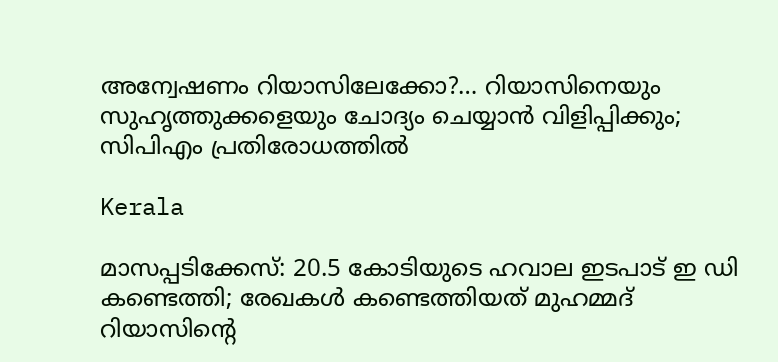അന്വേഷണം റിയാസിലേക്കോ?… റിയാസിനെയും സുഹൃത്തുക്കളെയും ചോദ്യം ചെയ്യാന്‍ വിളിപ്പിക്കും; സിപിഎം പ്രതിരോധത്തില്‍

Kerala

മാസപ്പടിക്കേസ്: 20.5 കോടിയുടെ ഹവാല ഇടപാട് ഇ ഡി കണ്ടെത്തി; രേഖകള്‍ കണ്ടെത്തിയത് മുഹമ്മദ് റിയാസിന്റെ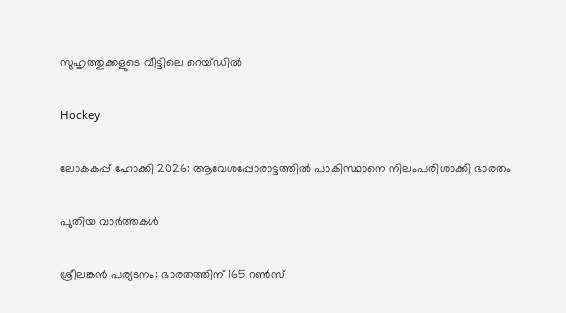സുഹൃത്തുക്കളുടെ വീട്ടിലെ റെയ്ഡില്‍

Hockey

ലോകകപ്പ് ഹോക്കി 2026: ആവേശപ്പോരാട്ടത്തില്‍ പാകിസ്ഥാനെ നിലംപരിശാക്കി ഭാരതം

പുതിയ വാര്‍ത്തകള്‍

ശ്രീലങ്കന്‍ പര്യടനം: ഭാരതത്തിന് 165 റണ്‍സ്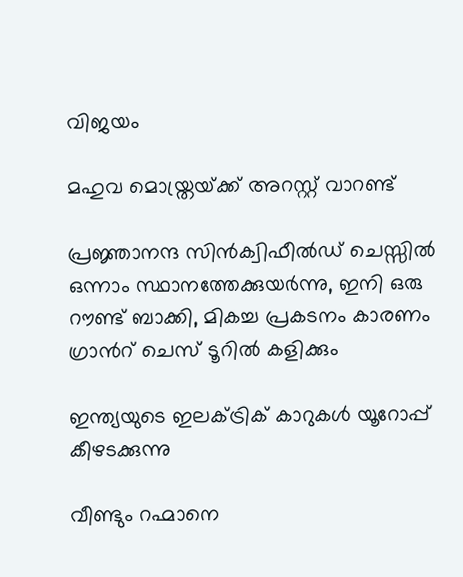വിജയം

മഹുവ മൊയ്ത്രയ്‌ക്ക് അറസ്റ്റ് വാറണ്ട്

പ്രജ്ഞാനന്ദ സിന്‍ക്വിഫീല്‍ഡ് ചെസ്സില്‍ ഒന്നാം സ്ഥാനത്തേക്കുയര്‍ന്നു, ഇനി ഒരു റൗണ്ട് ബാക്കി, മികച്ച പ്രകടനം കാരണം ഗ്രാന്‍റ് ചെസ് ടൂറില്‍ കളിക്കും

ഇന്ത്യയുടെ ഇലക്ട്രിക് കാറുകള്‍ യൂറോപ്പ് കീഴടക്കുന്നു

വീണ്ടും റഹ്മാനെ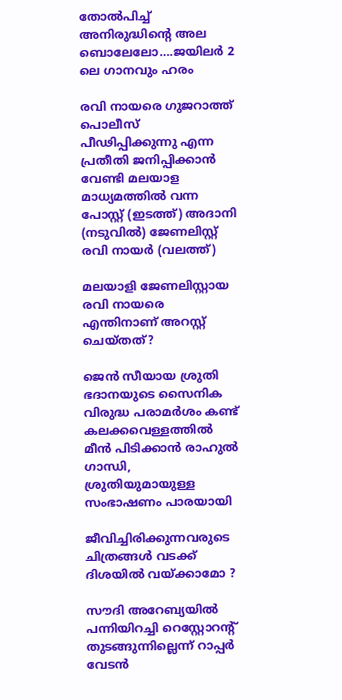തോല്‍പിച്ച് അനിരുദ്ധിന്റെ അല ബൊലേലോ….ജയിലര്‍ 2 ലെ ഗാനവും ഹരം

രവി നായരെ ഗുജറാത്ത് പൊലീസ് പീഢിപ്പിക്കുന്നു എന്ന പ്രതീതി ജനിപ്പിക്കാന്‍ വേണ്ടി മലയാള മാധ്യമത്തില്‍ വന്ന പോസ്റ്റ് (ഇടത്ത്) അദാനി (നടുവില്‍) ജേണലിസ്റ്റ് രവി നായര്‍ (വലത്ത്)

മലയാളി ജേണലിസ്റ്റായ രവി നായരെ എന്തിനാണ് അറസ്റ്റ് ചെയ്തത്?

ജെന്‍ സീയായ ശ്രുതി ഭദാനയുടെ സൈനിക വിരുദ്ധ പരാമർശം കണ്ട് കലക്കവെള്ളത്തില്‍ മീന്‍ പിടിക്കാന്‍ രാഹുല്‍ ഗാന്ധി, ശ്രുതിയുമായുള്ള സംഭാഷണം പാരയായി

ജീവിച്ചിരിക്കുന്നവരുടെ ചിത്രങ്ങൾ വടക്ക് ദിശയിൽ വയ്‌ക്കാമോ ?

സൗദി അറേബ്യയില്‍ പന്നിയിറച്ചി റെസ്റ്റോറന്റ് തുടങ്ങുന്നില്ലെന്ന് റാപ്പര്‍ വേടന്‍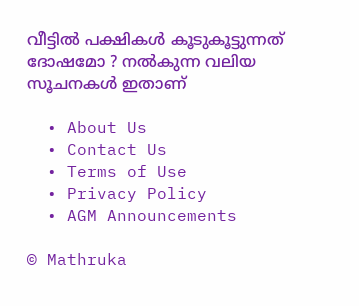വീട്ടിൽ പക്ഷികൾ കൂടുകൂട്ടുന്നത് ദോഷമോ ? നൽകുന്ന വലിയ സൂചനകൾ ഇതാണ്

  • About Us
  • Contact Us
  • Terms of Use
  • Privacy Policy
  • AGM Announcements

© Mathruka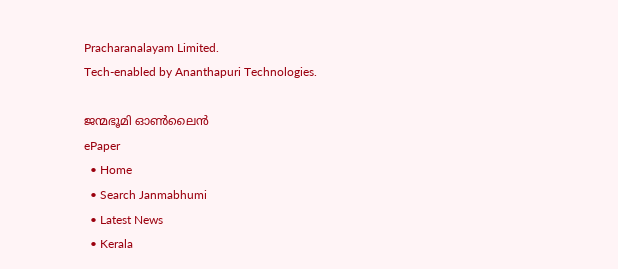Pracharanalayam Limited.
Tech-enabled by Ananthapuri Technologies.

ജന്മഭൂമി ഓണ്‍ലൈന്‍
ePaper
  • Home
  • Search Janmabhumi
  • Latest News
  • Kerala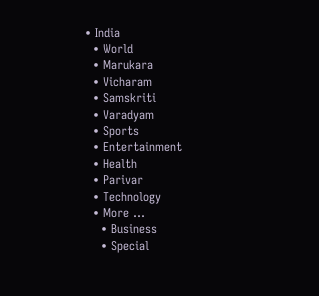• India
  • World
  • Marukara
  • Vicharam
  • Samskriti
  • Varadyam
  • Sports
  • Entertainment
  • Health
  • Parivar
  • Technology
  • More …
    • Business
    • Special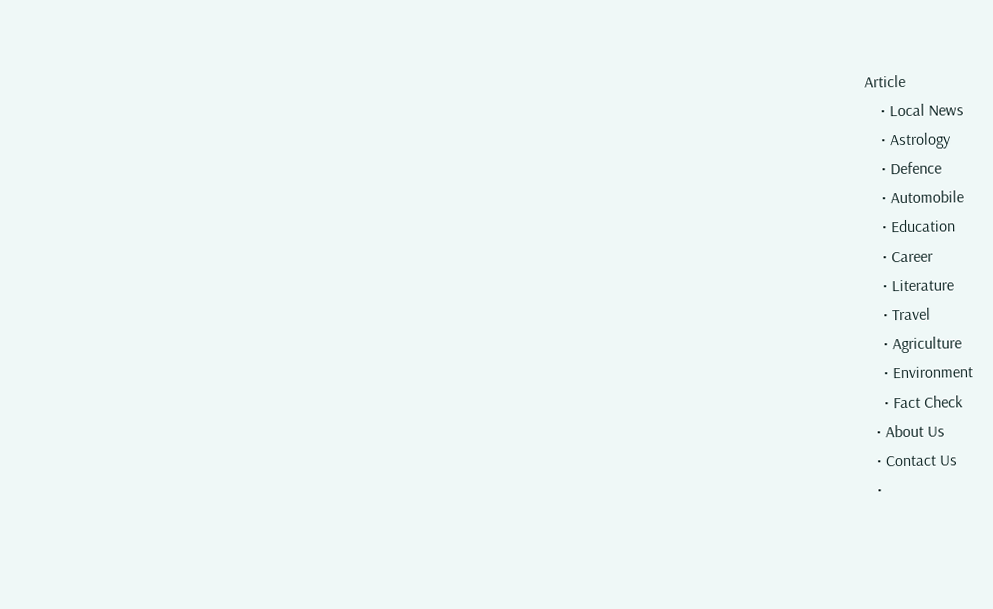Article
    • Local News
    • Astrology
    • Defence
    • Automobile
    • Education
    • Career
    • Literature
    • Travel
    • Agriculture
    • Environment
    • Fact Check
  • About Us
  • Contact Us
  •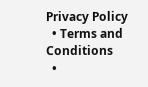Privacy Policy
  • Terms and Conditions
  •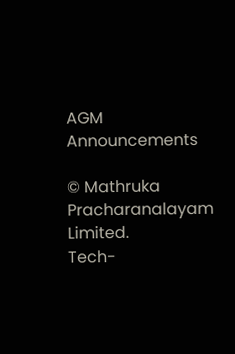AGM Announcements

© Mathruka Pracharanalayam Limited.
Tech-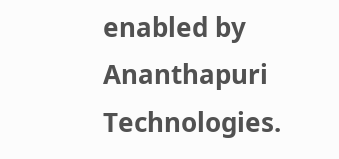enabled by Ananthapuri Technologies.